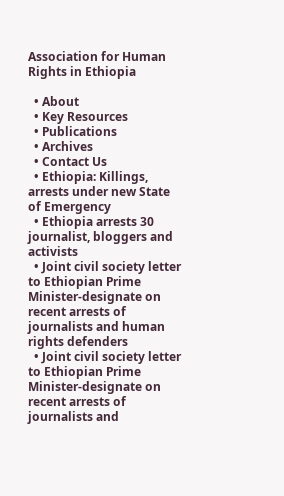Association for Human Rights in Ethiopia

  • About
  • Key Resources
  • Publications
  • Archives
  • Contact Us
  • Ethiopia: Killings, arrests under new State of Emergency
  • Ethiopia arrests 30 journalist, bloggers and activists
  • Joint civil society letter to Ethiopian Prime Minister-designate on recent arrests of journalists and human rights defenders
  • Joint civil society letter to Ethiopian Prime Minister-designate on recent arrests of journalists and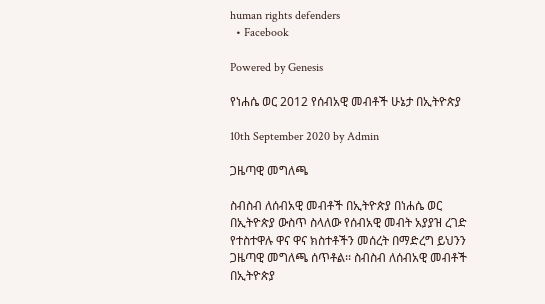human rights defenders
  • Facebook

Powered by Genesis

የነሐሴ ወር 2012 የሰብአዊ መብቶች ሁኔታ በኢትዮጵያ

10th September 2020 by Admin

ጋዜጣዊ መግለጫ

ስብስብ ለሰብአዊ መብቶች በኢትዮጵያ በነሐሴ ወር በኢትዮጵያ ውስጥ ስላለው የሰብአዊ መብት አያያዝ ረገድ የተስተዋሉ ዋና ዋና ክስተቶችን መሰረት በማድረግ ይህንን ጋዜጣዊ መግለጫ ሰጥቶል፡፡ ስብስብ ለሰብአዊ መብቶች በኢትዮጵያ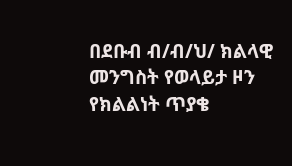በደቡብ ብ/ብ/ህ/ ክልላዊ መንግስት የወላይታ ዞን የክልልነት ጥያቄ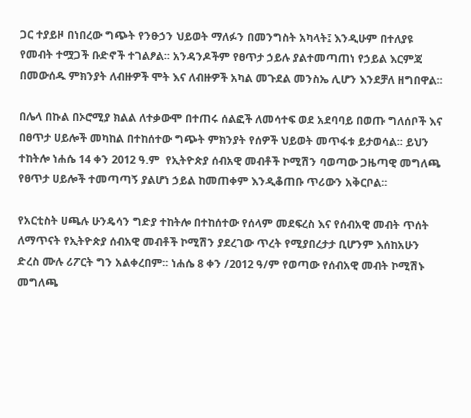ጋር ተያይዞ በነበረው ግጭት የንፁኃን ህይወት ማለፉን በመንግስት አካላት፤ እንዲሁም በተለያዩ የመብት ተሟጋች ቡድኖች ተገልፆል፡፡ አንዳንዶችም የፀጥታ ኃይሉ ያልተመጣጠነ የኃይል እርምጃ በመውሰዱ ምክንያት ለብዙዎች ሞት እና ለብዙዎች አካል መጉደል መንስኤ ሊሆን እንደቻለ ዘግበዋል፡፡

በሌላ በኩል በኦሮሚያ ክልል ለተቃውሞ በተጠሩ ሰልፎች ለመሳተፍ ወደ አደባባይ በወጡ ግለሰቦች እና በፀጥታ ሀይሎች መካከል በተከሰተው ግጭት ምክንያት የሰዎች ህይወት መጥፋቱ ይታወሳል፡፡ ይህን ተከትሎ ነሐሴ 14 ቀን 2012 ዓ.ም  የኢትዮጵያ ሰብአዊ መብቶች ኮሚሽን ባወጣው ጋዜጣዊ መግለጫ የፀጥታ ሀይሎች ተመጣጣኝ ያልሆነ ኃይል ከመጠቀም እንዲቆጠቡ ጥሪውን አቅርቦል፡፡

የአርቲስት ሀጫሉ ሁንዴሳን ግድያ ተከትሎ በተከሰተው የሰላም መደፍረስ እና የሰብአዊ መብት ጥሰት ለማጥናት የኢትዮጵያ ሰብአዊ መብቶች ኮሚሽን ያደረገው ጥረት የሚያበረታታ ቢሆንም እሰከአሁን ድረስ ሙሉ ሪፖርት ግን አልቀረበም፡፡ ነሐሴ 8 ቀን /2012 ዓ/ም የወጣው የሰብአዊ መብት ኮሚሽኑ መግለጫ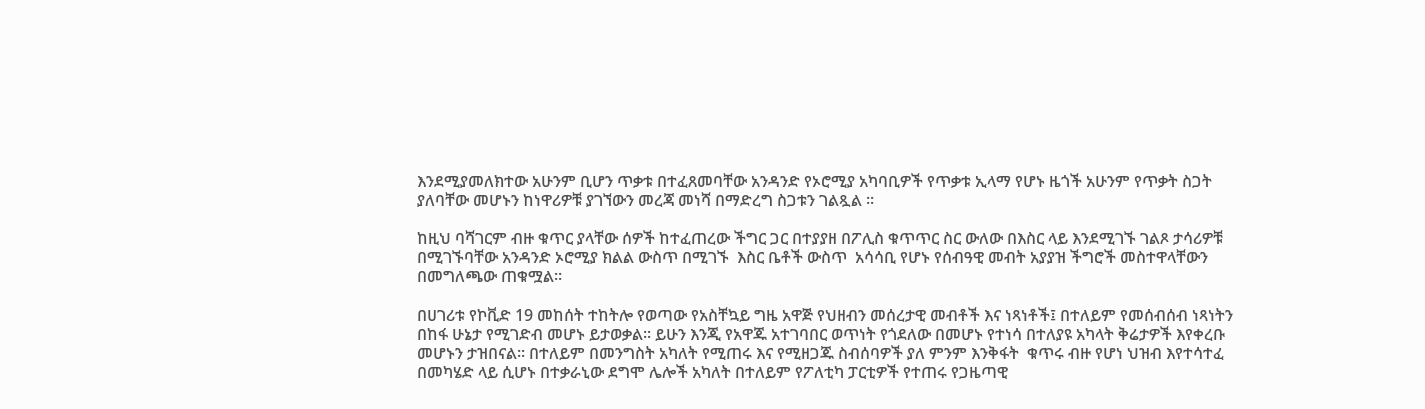እንደሚያመለክተው አሁንም ቢሆን ጥቃቱ በተፈጸመባቸው አንዳንድ የኦሮሚያ አካባቢዎች የጥቃቱ ኢላማ የሆኑ ዜጎች አሁንም የጥቃት ስጋት ያለባቸው መሆኑን ከነዋሪዎቹ ያገኘውን መረጃ መነሻ በማድረግ ስጋቱን ገልጿል ፡፡

ከዚህ ባሻገርም ብዙ ቁጥር ያላቸው ሰዎች ከተፈጠረው ችግር ጋር በተያያዘ በፖሊስ ቁጥጥር ስር ውለው በእስር ላይ እንደሚገኙ ገልጾ ታሳሪዎቹ በሚገኙባቸው አንዳንድ ኦሮሚያ ክልል ውስጥ በሚገኙ  እስር ቤቶች ውስጥ  አሳሳቢ የሆኑ የሰብዓዊ መብት አያያዝ ችግሮች መስተዋላቸውን በመግለጫው ጠቁሟል፡፡

በሀገሪቱ የኮቪድ 19 መከሰት ተከትሎ የወጣው የአስቸኳይ ግዜ አዋጅ የህዘብን መሰረታዊ መብቶች እና ነጻነቶች፤ በተለይም የመሰብሰብ ነጻነትን  በከፋ ሁኔታ የሚገድብ መሆኑ ይታወቃል፡፡ ይሁን እንጂ የአዋጁ አተገባበር ወጥነት የጎደለው በመሆኑ የተነሳ በተለያዩ አካላት ቅሬታዎች እየቀረቡ መሆኑን ታዝበናል፡፡ በተለይም በመንግስት አካለት የሚጠሩ እና የሚዘጋጁ ስብሰባዎች ያለ ምንም እንቅፋት  ቁጥሩ ብዙ የሆነ ህዝብ እየተሳተፈ በመካሄድ ላይ ሲሆኑ በተቃራኒው ደግሞ ሌሎች አካለት በተለይም የፖለቲካ ፓርቲዎች የተጠሩ የጋዜጣዊ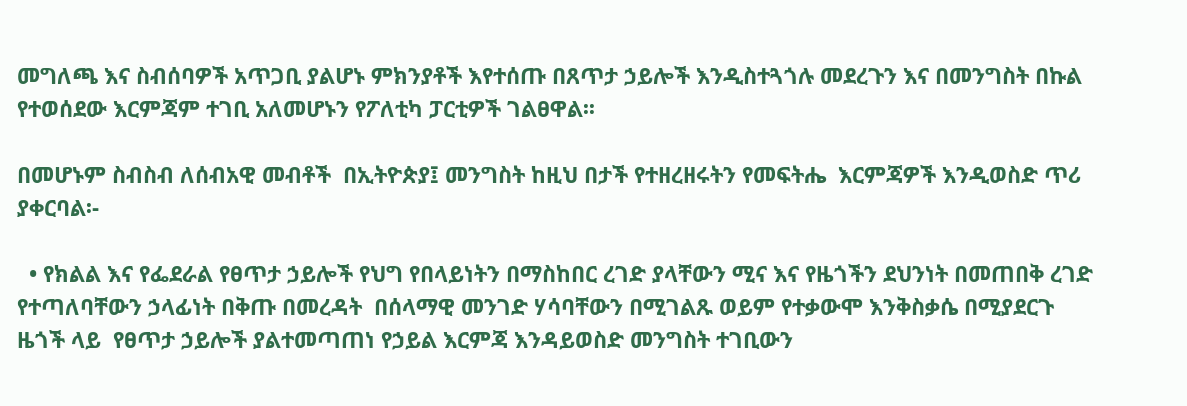መግለጫ እና ስብሰባዎች አጥጋቢ ያልሆኑ ምክንያቶች እየተሰጡ በጸጥታ ኃይሎች እንዲስተጓጎሉ መደረጉን እና በመንግስት በኩል የተወሰደው እርምጃም ተገቢ አለመሆኑን የፖለቲካ ፓርቲዎች ገልፀዋል፡፡

በመሆኑም ስብስብ ለሰብአዊ መብቶች  በኢትዮጵያ፤ መንግስት ከዚህ በታች የተዘረዘሩትን የመፍትሔ  እርምጃዎች እንዲወስድ ጥሪ ያቀርባል፡-

  • የክልል እና የፌደራል የፀጥታ ኃይሎች የህግ የበላይነትን በማስከበር ረገድ ያላቸውን ሚና እና የዜጎችን ደህንነት በመጠበቅ ረገድ የተጣለባቸውን ኃላፊነት በቅጡ በመረዳት  በሰላማዊ መንገድ ሃሳባቸውን በሚገልጹ ወይም የተቃውሞ እንቅስቃሴ በሚያደርጉ ዜጎች ላይ  የፀጥታ ኃይሎች ያልተመጣጠነ የኃይል እርምጃ እንዳይወስድ መንግስት ተገቢውን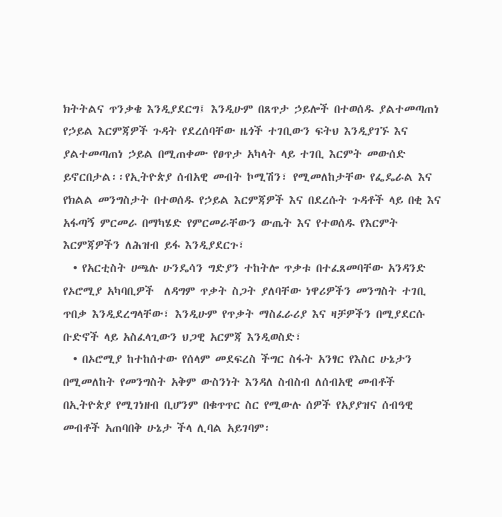ክትትልና ጥንቃቄ እንዲያደርግ፤ እንዲሁም በጸጥታ ኃይሎች በተወሰዱ ያልተመጣጠነ የኃይል እርምጃዎች ጉዳት የደረሰባቸው ዜጎች ተገቢውን ፍትህ እንዲያገኙ እና ያልተመጣጠነ ኃይል በሚጠቀሙ የፀጥታ አካላት ላይ ተገቢ እርምት መውሰድ ይኖርበታል፡፡የኢትዮጵያ ሰብአዊ መብት ኮሚሽን፣ የሚመለከታቸው የፌዴራል እና የክልል መንግስታት በተወሰዱ የኃይል እርምጃዎች እና በደረሱት ጉዳቶች ላይ በቂ እና አፋጣኝ ምርመራ በማካሄድ የምርመራቸውን ውጤት እና የተወሰዱ የእርምት እርምጃዎችን ለሕዝብ ይፋ እንዲያደርጉ፣
  • የአርቲስት ሀጫሉ ሁንዴሳን ግድያን ተከትሎ ጥቃቱ በተፈጸመባቸው አንዳንድ የኦሮሚያ አካባቢዎች  ለዳግም ጥቃት ስጋት ያለባቸው ነዋሪዎችን መንግስት ተገቢ ጥበቃ እንዲደረግላቸው፣ እንዲሁም የጥቃት ማስፈራሪያ እና ዛቻዎችን በሚያደርሱ ቡድኖች ላይ አስፈላጊውን ህጋዊ አርምጃ እንዲወስድ፣
  • በኦሮሚያ ከተከሰተው የሰላም መደፍረስ ችግር ስፋት አንፃር የእስር ሁኔታን በሚመለከት የመንግስት አቅም ውስንነት እንዳለ ስብስብ ለሰብአዊ መብቶች  በኢትዮጵያ የሚገነዘብ ቢሆንም በቁጥጥር ስር የሚውሉ ሰዎች የአያያዝና ሰብዓዊ መብቶች አጠባበቅ ሁኔታ ችላ ሊባል አይገባም፡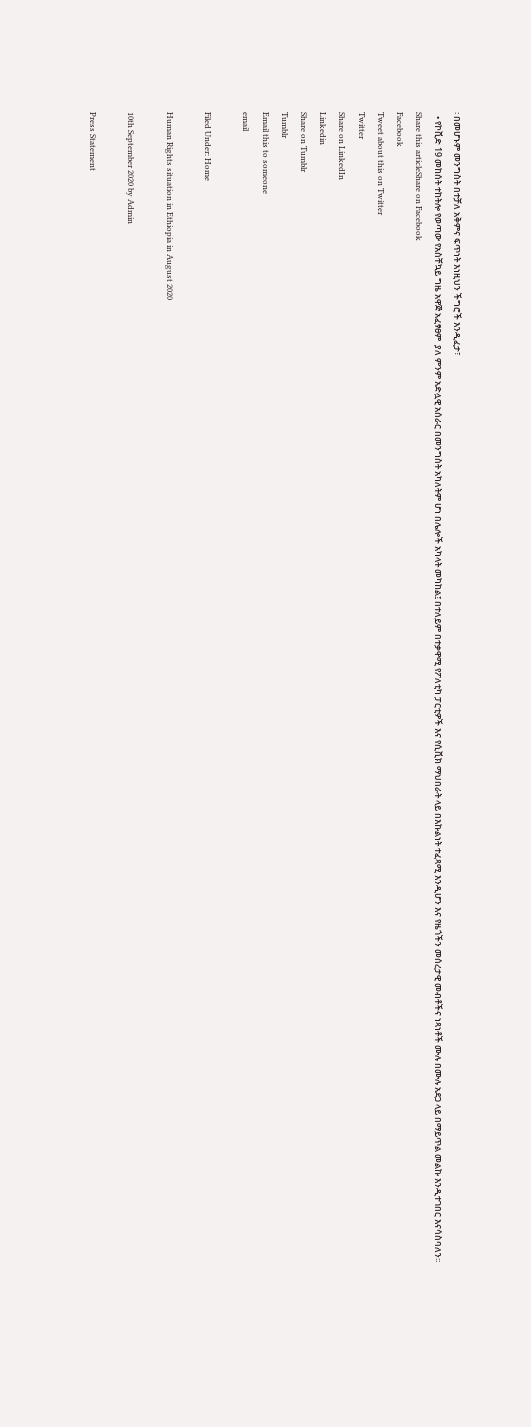፡ በመሆኑም መንግስት በተቻለ አቅምና ፍጥነት እነዚህን ችግሮች እንዲፈታ፣
  • የኮቪድ 19 መከሰት ተከትሎ የወጣው የአስቸኳይ ግዜ አዋጅ አፈፃፀም  ያለ ምንም አድሏዊ አሰራር በመንግስት አካለትም ሆነ በሌሎች አካላት መካከል፤ በተለይም በተቃዋሚ የፖለቲካ ፓርቲዎች እና የሲቪክ ማህበራት ላይ በእኩልነት ተፈጻሚ እንዲሆን እና የዜጎችን መሰረታዊ መብቶችና ነጻነቶች ሙሉ በሙሉ አደጋ ላይ በማይጥል መልኩ እንዲተገበር እናሳስባለን፡፡
Share this articleShare on Facebook
Facebook
Tweet about this on Twitter
Twitter
Share on LinkedIn
Linkedin
Share on Tumblr
Tumblr
Email this to someone
email

Filed Under: Home

Human Rights situation in Ethiopia in August 2020

10th September 2020 by Admin

Press Statement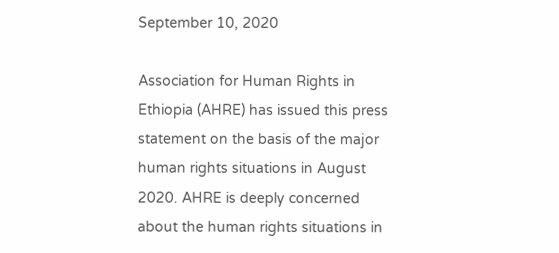September 10, 2020

Association for Human Rights in Ethiopia (AHRE) has issued this press statement on the basis of the major human rights situations in August 2020. AHRE is deeply concerned about the human rights situations in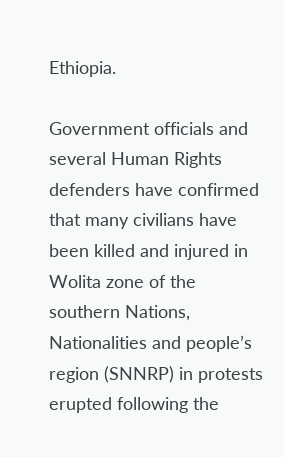Ethiopia.

Government officials and several Human Rights defenders have confirmed that many civilians have been killed and injured in Wolita zone of the southern Nations, Nationalities and people’s region (SNNRP) in protests erupted following the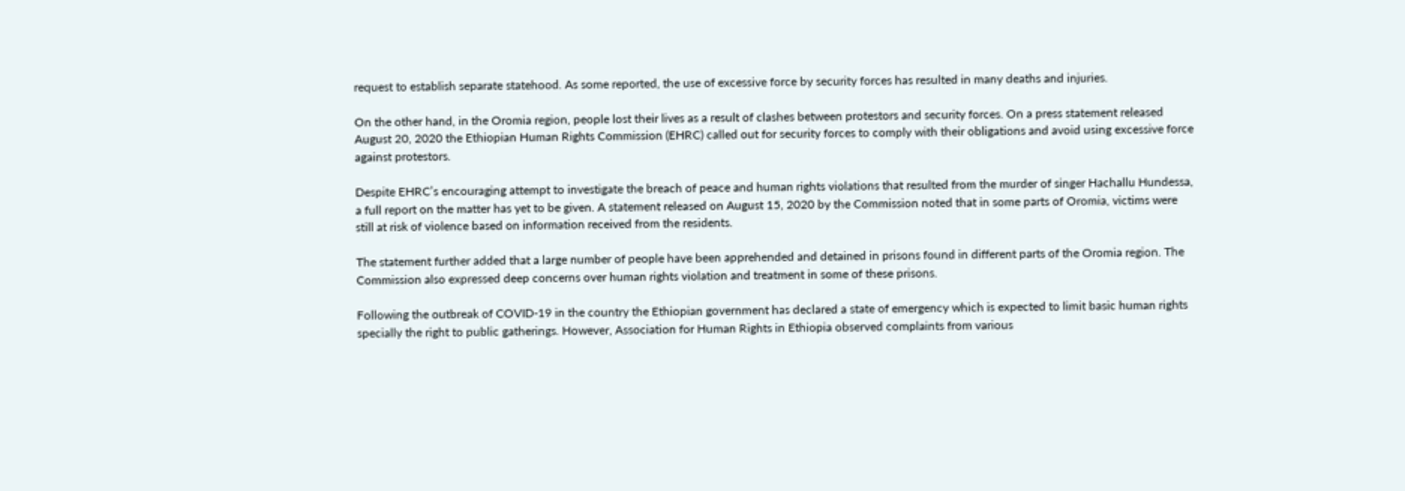request to establish separate statehood. As some reported, the use of excessive force by security forces has resulted in many deaths and injuries.

On the other hand, in the Oromia region, people lost their lives as a result of clashes between protestors and security forces. On a press statement released August 20, 2020 the Ethiopian Human Rights Commission (EHRC) called out for security forces to comply with their obligations and avoid using excessive force against protestors.

Despite EHRC’s encouraging attempt to investigate the breach of peace and human rights violations that resulted from the murder of singer Hachallu Hundessa, a full report on the matter has yet to be given. A statement released on August 15, 2020 by the Commission noted that in some parts of Oromia, victims were still at risk of violence based on information received from the residents.

The statement further added that a large number of people have been apprehended and detained in prisons found in different parts of the Oromia region. The Commission also expressed deep concerns over human rights violation and treatment in some of these prisons.

Following the outbreak of COVID-19 in the country the Ethiopian government has declared a state of emergency which is expected to limit basic human rights specially the right to public gatherings. However, Association for Human Rights in Ethiopia observed complaints from various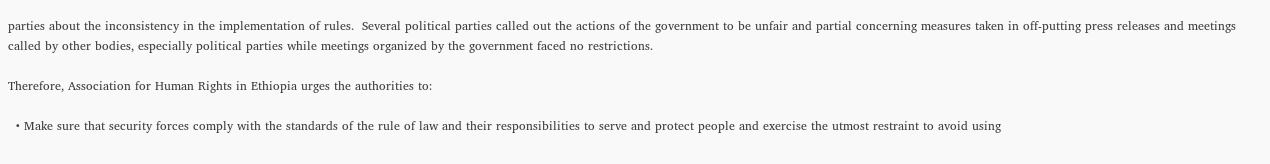parties about the inconsistency in the implementation of rules.  Several political parties called out the actions of the government to be unfair and partial concerning measures taken in off-putting press releases and meetings called by other bodies, especially political parties while meetings organized by the government faced no restrictions.

Therefore, Association for Human Rights in Ethiopia urges the authorities to:

  • Make sure that security forces comply with the standards of the rule of law and their responsibilities to serve and protect people and exercise the utmost restraint to avoid using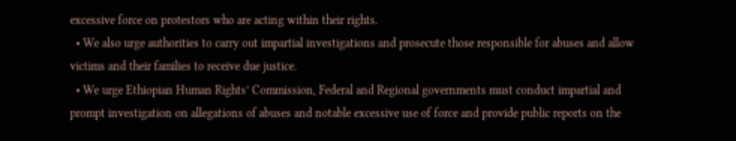excessive force on protestors who are acting within their rights.
  • We also urge authorities to carry out impartial investigations and prosecute those responsible for abuses and allow victims and their families to receive due justice.
  • We urge Ethiopian Human Rights’ Commission, Federal and Regional governments must conduct impartial and prompt investigation on allegations of abuses and notable excessive use of force and provide public reports on the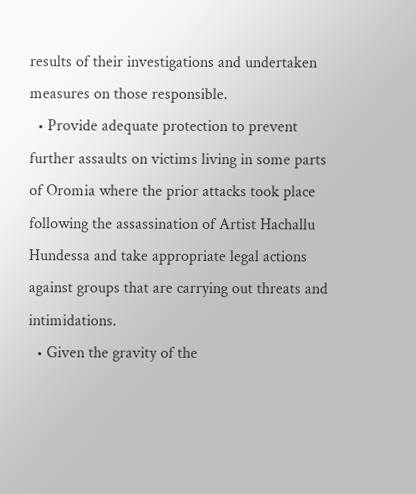results of their investigations and undertaken measures on those responsible.
  • Provide adequate protection to prevent further assaults on victims living in some parts of Oromia where the prior attacks took place following the assassination of Artist Hachallu Hundessa and take appropriate legal actions against groups that are carrying out threats and intimidations.
  • Given the gravity of the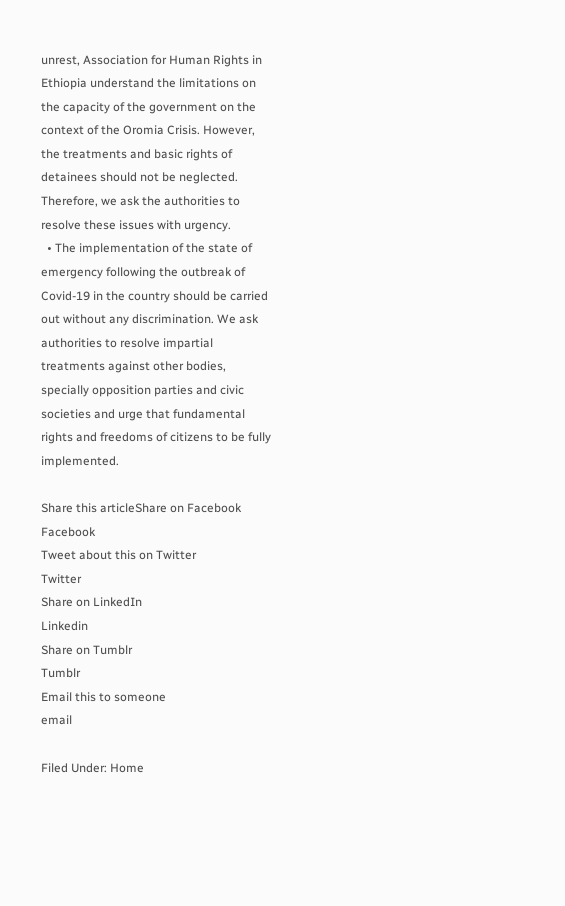unrest, Association for Human Rights in Ethiopia understand the limitations on the capacity of the government on the context of the Oromia Crisis. However, the treatments and basic rights of detainees should not be neglected. Therefore, we ask the authorities to resolve these issues with urgency.
  • The implementation of the state of emergency following the outbreak of Covid-19 in the country should be carried out without any discrimination. We ask authorities to resolve impartial treatments against other bodies, specially opposition parties and civic societies and urge that fundamental rights and freedoms of citizens to be fully implemented.

Share this articleShare on Facebook
Facebook
Tweet about this on Twitter
Twitter
Share on LinkedIn
Linkedin
Share on Tumblr
Tumblr
Email this to someone
email

Filed Under: Home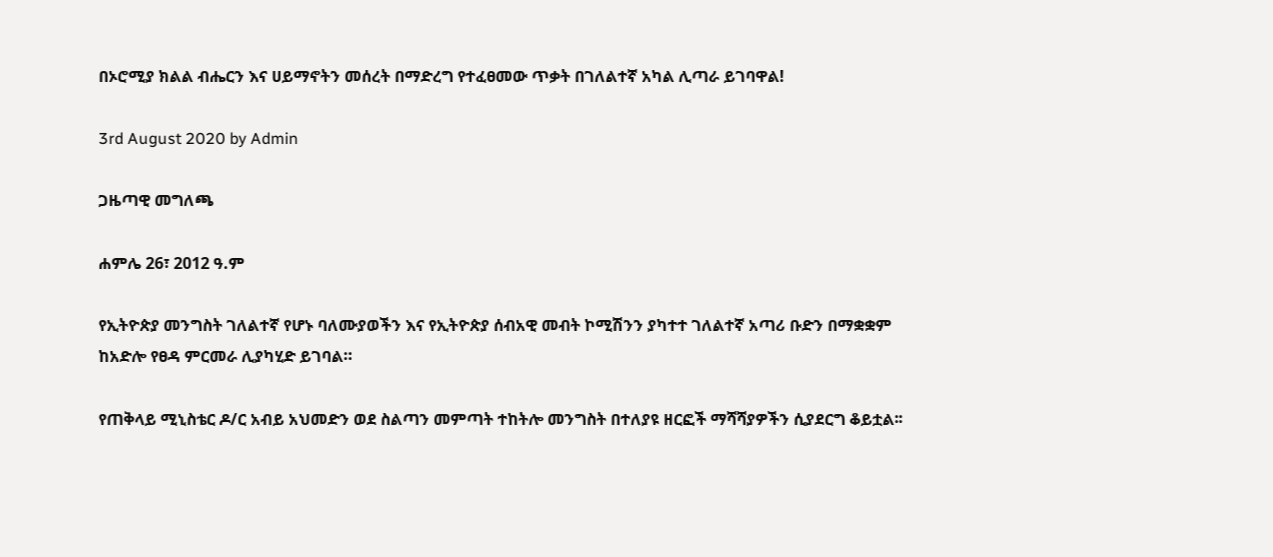በኦሮሚያ ክልል ብሔርን እና ሀይማኖትን መሰረት በማድረግ የተፈፀመው ጥቃት በገለልተኛ አካል ሊጣራ ይገባዋል!

3rd August 2020 by Admin

ጋዜጣዊ መግለጫ

ሐምሌ 26፣ 2012 ዓ.ም

የኢትዮጵያ መንግስት ገለልተኛ የሆኑ ባለሙያወችን እና የኢትዮጵያ ሰብአዊ መብት ኮሚሽንን ያካተተ ገለልተኛ አጣሪ ቡድን በማቋቋም ከአድሎ የፀዳ ምርመራ ሊያካሂድ ይገባል።

የጠቅላይ ሚኒስቴር ዶ/ር አብይ አህመድን ወደ ስልጣን መምጣት ተከትሎ መንግስት በተለያዩ ዘርፎች ማሻሻያዎችን ሲያደርግ ቆይቷል፡፡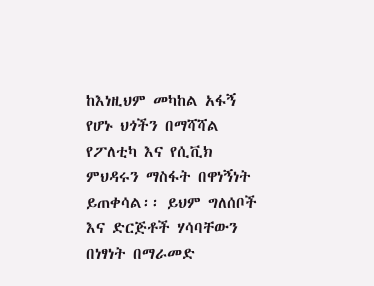ከእነዚህም መካከል አፋኝ የሆኑ ህጎችን በማሻሻል የፖለቲካ እና የሲቪክ ምህዳሩን ማስፋት በዋነኝነት ይጠቀሳል፡፡ ይህም ግለሰቦች እና ድርጅቶች ሃሳባቸውን በነፃነት በማራመድ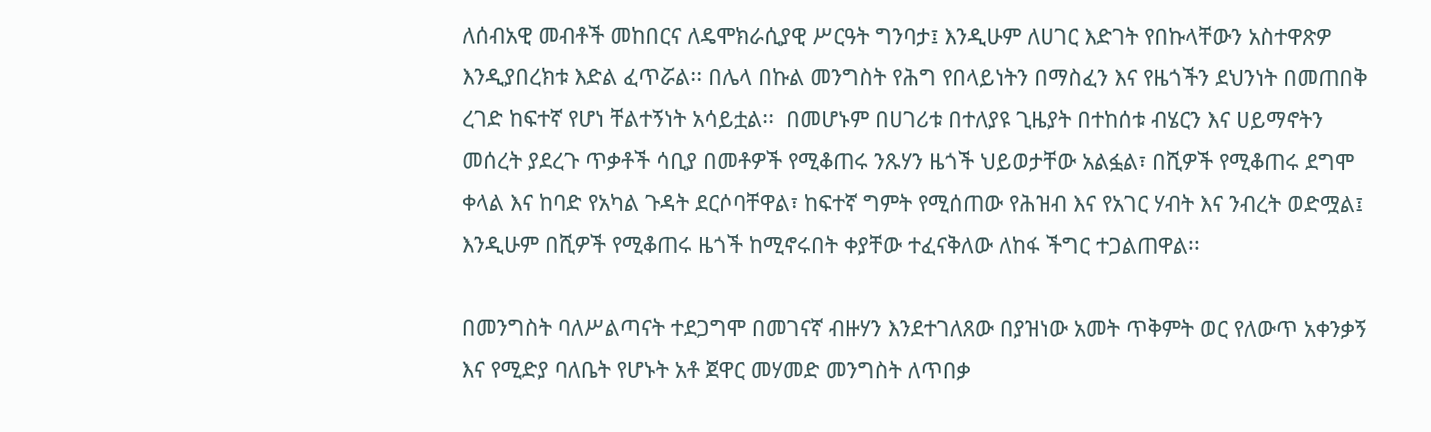ለሰብአዊ መብቶች መከበርና ለዴሞክራሲያዊ ሥርዓት ግንባታ፤ እንዲሁም ለሀገር እድገት የበኩላቸውን አስተዋጽዎ እንዲያበረክቱ እድል ፈጥሯል፡፡ በሌላ በኩል መንግስት የሕግ የበላይነትን በማስፈን እና የዜጎችን ደህንነት በመጠበቅ ረገድ ከፍተኛ የሆነ ቸልተኝነት አሳይቷል፡፡  በመሆኑም በሀገሪቱ በተለያዩ ጊዜያት በተከሰቱ ብሄርን እና ሀይማኖትን መሰረት ያደረጉ ጥቃቶች ሳቢያ በመቶዎች የሚቆጠሩ ንጹሃን ዜጎች ህይወታቸው አልፏል፣ በሺዎች የሚቆጠሩ ደግሞ ቀላል እና ከባድ የአካል ጉዳት ደርሶባቸዋል፣ ከፍተኛ ግምት የሚሰጠው የሕዝብ እና የአገር ሃብት እና ንብረት ወድሟል፤ እንዲሁም በሺዎች የሚቆጠሩ ዜጎች ከሚኖሩበት ቀያቸው ተፈናቅለው ለከፋ ችግር ተጋልጠዋል፡፡

በመንግስት ባለሥልጣናት ተደጋግሞ በመገናኛ ብዙሃን እንደተገለጸው በያዝነው አመት ጥቅምት ወር የለውጥ አቀንቃኝ እና የሚድያ ባለቤት የሆኑት አቶ ጀዋር መሃመድ መንግስት ለጥበቃ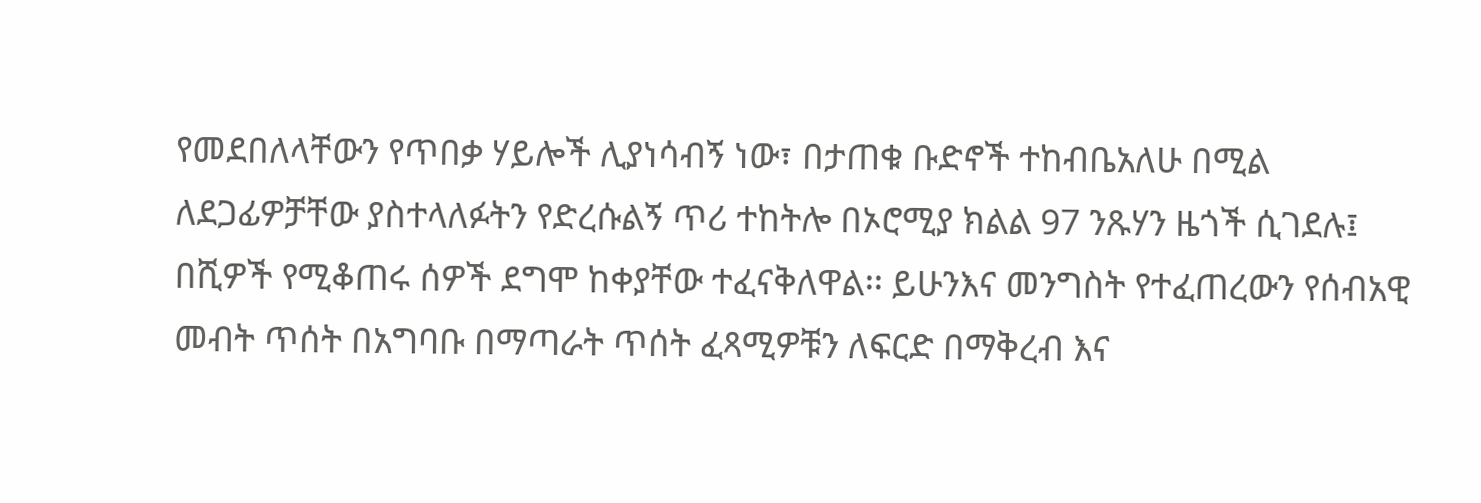የመደበለላቸውን የጥበቃ ሃይሎች ሊያነሳብኝ ነው፣ በታጠቁ ቡድኖች ተከብቤአለሁ በሚል ለደጋፊዎቻቸው ያስተላለፉትን የድረሱልኝ ጥሪ ተከትሎ በኦሮሚያ ክልል 97 ንጹሃን ዜጎች ሲገደሉ፤ በሺዎች የሚቆጠሩ ሰዎች ደግሞ ከቀያቸው ተፈናቅለዋል፡፡ ይሁንእና መንግስት የተፈጠረውን የሰብአዊ መብት ጥሰት በአግባቡ በማጣራት ጥሰት ፈጻሚዎቹን ለፍርድ በማቅረብ እና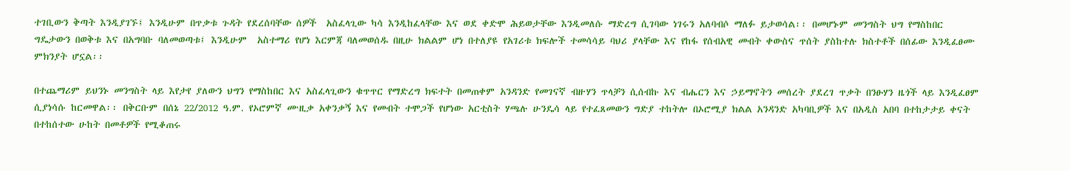ተገቢውን ቅጣት እንዲያገኙ፤ እንዲሁም በጥቃቱ ጉዳት የደረሰባቸው ሰዎች  አስፈላጊው ካሳ እንዲከፈላቸው እና ወደ ቀድሞ ሕይወታቸው እንዲመለሱ ማድረግ ሲገባው ነገሩን አለባብሶ ማለፉ ይታወሳል፡፡ በመሆኑም መንግስት ህግ የማስከበር ግዴታውን በወቅቱ እና በአግባቡ ባለመወጣቱ፤ እንዲሁም  አስተማሪ የሆነ እርምጃ ባለመወሰዱ በዚሁ ክልልም ሆነ በተለያዩ የአገሪቱ ክፍሎች ተመሳሳይ ባህሪ ያላቸው እና የከፋ የሰብአዊ መብት ቀውስና ጥሰት ያስከተሉ ክስተቶች በሰፊው እንዲፈፀሙ ምክንያት ሆኗል፡፡

በተጨማሪም ይህንኑ መንግስት ላይ እየታየ ያለውን ህግን የማስከበር እና አስፈላጊውን ቁጥጥር የማድረግ ክፍተት በመጠቀም አንዳንድ የመገናኛ ብዙሃን ጥላቻን ሲሰብኩ እና ብሔርን እና ኃይማኖትን መሰረት ያደረገ ጥቃት በንፁሃን ዜጎች ላይ እንዲፈፀም ሲያነሳሱ ከርመዋል፡፡ በቅርቡም በሰኔ 22/2012 ዓ.ም. የኦሮምኛ ሙዚቃ አቀንቃኝ እና የመብት ተሞጋች የሆነው አርቲስት ሃጫሉ ሁንዴሳ ላይ የተፈጸመውን ግድያ ተከትሎ በኦሮሚያ ክልል አንዳንድ አካባቢዎች እና በአዲስ አበባ በተከታታይ ቀናት በተከሰተው ሁከት በመቶዎች የሚቆጠሩ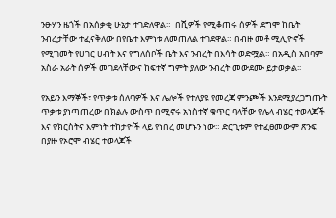ንፁሃን ዜጎች በአሰቃቂ ሁኔታ ተገድለዋል።  በሺዎች የሚቆጠሩ ሰዎች ደግሞ ከቤት ንብረታቸው ተፈናቅለው በየቤተ እምነቱ ለመጠለል ተገደዋል። በብዙ መቶ ሚሊዮኖች የሚገመት የሀገር ሀብት እና የግለሰቦች ቤት እና ንብረት በእሳት ወድሟል። በአዲስ አበባም አስራ አራት ሰዎች መገደላቸውና ከፍተኛ ግምት ያለው ንብረት መውደሙ ይታወቃል፡፡

የአይን እማኞች፣ የጥቃቱ ሰለባዎች እና ሌሎች የተለያዩ የመረጃ ምንጮች እንደሚያረጋግጡት ጥቃቱ ያነጣጠረው በክልሉ ውስጥ በሚኖሩ አነስተኛ ቁጥር ባላቸው የሌላ ብሄር ተወላጆች እና የክርስትና እምነት ተከታዮች ላይ የነበረ መሆኑን ነው። ድርጊቱም የተፈፀመውም ጽንፍ በያዙ የኦሮሞ ብሄር ተወላጆች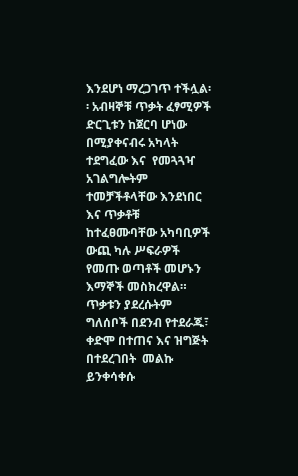እንደሆነ ማረጋገጥ ተችሏል፡፡ አብዛኞቹ ጥቃት ፈፃሚዎች ድርጊቱን ከጀርባ ሆነው በሚያቀናብሩ አካላት ተደግፈው እና  የመጓጓዣ አገልግሎትም  ተመቻችቶላቸው እንደነበር እና ጥቃቶቹ ከተፈፀሙባቸው አካባቢዎች ውጪ ካሉ ሥፍራዎች የመጡ ወጣቶች መሆኑን እማኞች መስክረዋል። ጥቃቱን ያደረሱትም ግለሰቦች በደንብ የተደራጁ፣ ቀድሞ በተጠና እና ዝግጅት በተደረገበት  መልኩ ይንቀሳቀሱ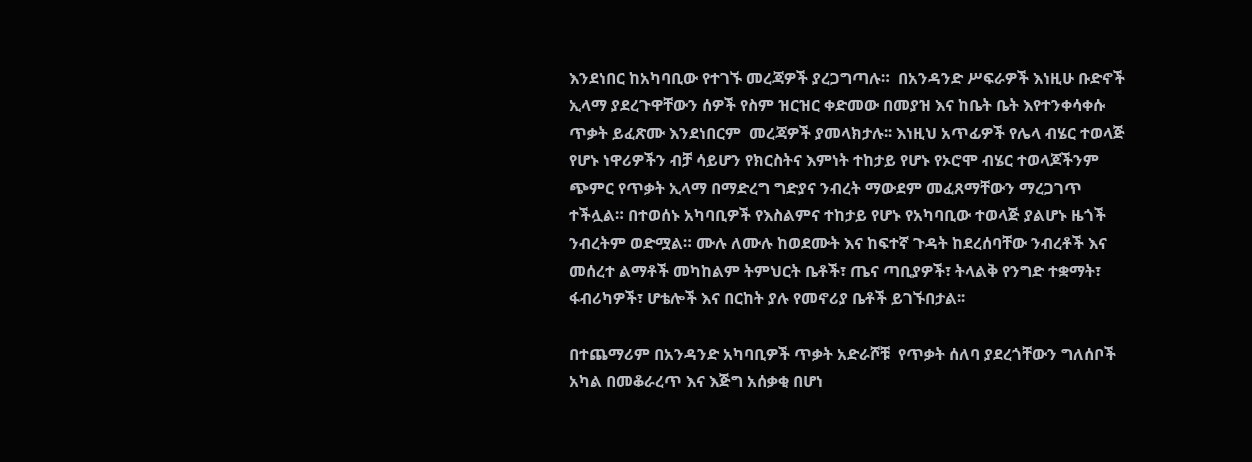እንደነበር ከአካባቢው የተገኙ መረጃዎች ያረጋግጣሉ።  በአንዳንድ ሥፍራዎች እነዚሁ ቡድኖች ኢላማ ያደረጉዋቸውን ሰዎች የስም ዝርዝር ቀድመው በመያዝ እና ከቤት ቤት እየተንቀሳቀሱ ጥቃት ይፈጽሙ እንደነበርም  መረጃዎች ያመላክታሉ፡፡ እነዚህ አጥፊዎች የሌላ ብሄር ተወላጅ የሆኑ ነዋሪዎችን ብቻ ሳይሆን የክርስትና እምነት ተከታይ የሆኑ የኦሮሞ ብሄር ተወላጆችንም ጭምር የጥቃት ኢላማ በማድረግ ግድያና ንብረት ማውደም መፈጸማቸውን ማረጋገጥ ተችሏል። በተወሰኑ አካባቢዎች የእስልምና ተከታይ የሆኑ የአካባቢው ተወላጅ ያልሆኑ ዜጎች ንብረትም ወድሟል። ሙሉ ለሙሉ ከወደሙት እና ከፍተኛ ጉዳት ከደረሰባቸው ንብረቶች እና መሰረተ ልማቶች መካከልም ትምህርት ቤቶች፣ ጤና ጣቢያዎች፣ ትላልቅ የንግድ ተቋማት፣ ፋብሪካዎች፣ ሆቴሎች እና በርከት ያሉ የመኖሪያ ቤቶች ይገኙበታል፡፡

በተጨማሪም በአንዳንድ አካባቢዎች ጥቃት አድራሾቹ  የጥቃት ሰለባ ያደረጎቸውን ግለሰቦች አካል በመቆራረጥ እና እጅግ አሰቃቂ በሆነ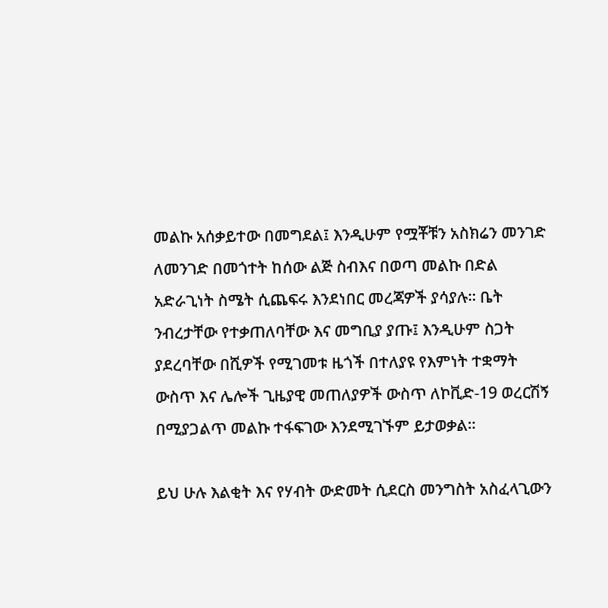መልኩ አሰቃይተው በመግደል፤ እንዲሁም የሟቾቹን አስክሬን መንገድ ለመንገድ በመጎተት ከሰው ልጅ ስብእና በወጣ መልኩ በድል አድራጊነት ስሜት ሲጨፍሩ እንደነበር መረጃዎች ያሳያሉ፡፡ ቤት ንብረታቸው የተቃጠለባቸው እና መግቢያ ያጡ፤ እንዲሁም ስጋት ያደረባቸው በሺዎች የሚገመቱ ዜጎች በተለያዩ የእምነት ተቋማት ውስጥ እና ሌሎች ጊዜያዊ መጠለያዎች ውስጥ ለኮቪድ-19 ወረርሽኝ በሚያጋልጥ መልኩ ተፋፍገው እንደሚገኙም ይታወቃል፡፡

ይህ ሁሉ እልቂት እና የሃብት ውድመት ሲደርስ መንግስት አስፈላጊውን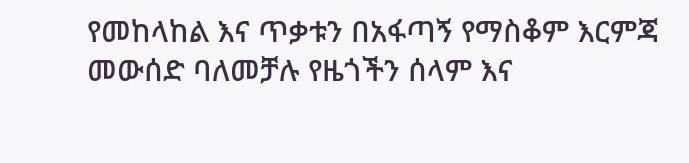የመከላከል እና ጥቃቱን በአፋጣኝ የማስቆም እርምጃ መውሰድ ባለመቻሉ የዜጎችን ሰላም እና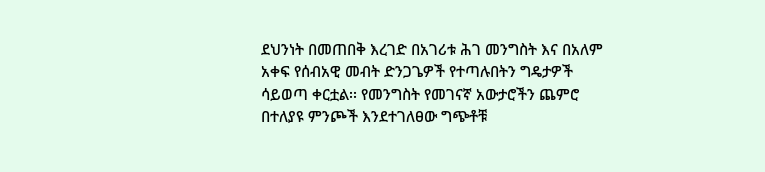ደህንነት በመጠበቅ እረገድ በአገሪቱ ሕገ መንግስት እና በአለም አቀፍ የሰብአዊ መብት ድንጋጌዎች የተጣሉበትን ግዴታዎች ሳይወጣ ቀርቷል፡፡ የመንግስት የመገናኛ አውታሮችን ጨምሮ በተለያዩ ምንጮች እንደተገለፀው ግጭቶቹ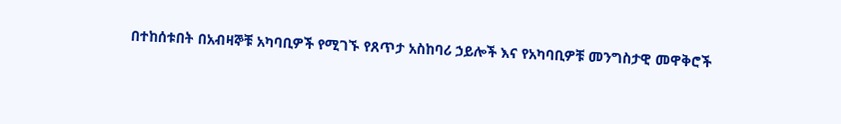በተከሰቱበት በአብዛኞቹ አካባቢዎች የሚገኙ የጸጥታ አስከባሪ ኃይሎች እና የአካባቢዎቹ መንግስታዊ መዋቅሮች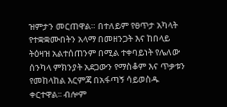ዝምታን መርጠዋል። በተለይም የፀጥታ አካላት የተቋቋሙበትን አላማ በመዘንጋት እና ከበላይ ትዕዛዝ አልተሰጠንም በሚል ተቀባይነት የሌለው ሰንካላ ምክንያት አደጋውን የማስቆም እና ጥቃቱን የመከላከል እርምጃ በአፋጣኝ ሳይወስዱ ቀርተዋል፡፡ ብሎም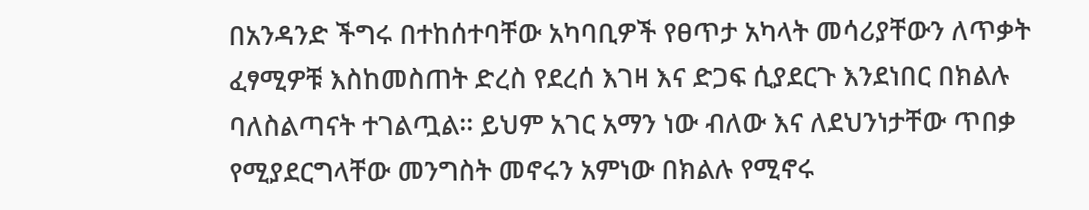በአንዳንድ ችግሩ በተከሰተባቸው አካባቢዎች የፀጥታ አካላት መሳሪያቸውን ለጥቃት ፈፃሚዎቹ እስከመስጠት ድረስ የደረሰ እገዛ እና ድጋፍ ሲያደርጉ እንደነበር በክልሉ ባለስልጣናት ተገልጧል፡፡ ይህም አገር አማን ነው ብለው እና ለደህንነታቸው ጥበቃ የሚያደርግላቸው መንግስት መኖሩን አምነው በክልሉ የሚኖሩ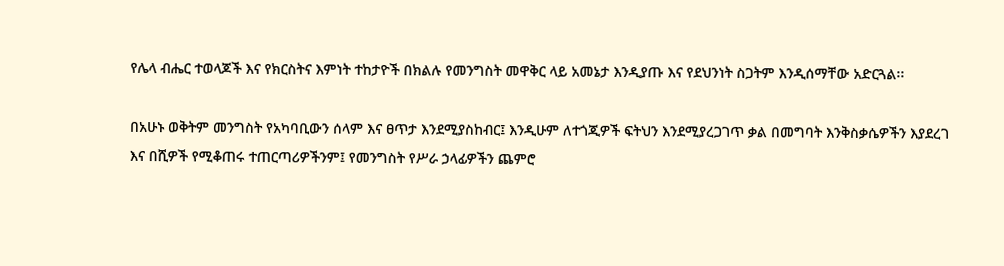የሌላ ብሔር ተወላጆች እና የክርስትና እምነት ተከታዮች በክልሉ የመንግስት መዋቅር ላይ አመኔታ እንዲያጡ እና የደህንነት ስጋትም እንዲሰማቸው አድርጓል፡፡

በአሁኑ ወቅትም መንግስት የአካባቢውን ሰላም እና ፀጥታ እንደሚያስከብር፤ እንዲሁም ለተጎጂዎች ፍትህን እንደሚያረጋገጥ ቃል በመግባት እንቅስቃሴዎችን እያደረገ እና በሺዎች የሚቆጠሩ ተጠርጣሪዎችንም፤ የመንግስት የሥራ ኃላፊዎችን ጨምሮ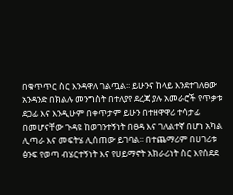በቁጥጥር ስር እንዳዋለ ገልጧል፡፡ ይሁንና ከላይ እንደተገለፀው አንዳንድ በክልሉ መንግስት በተለያየ ደረጃ ያሉ አመራሮች የጥቃቱ ደጋፊ እና እንዲሁም በቀጥታም ይሁን በተዘዋዋሪ ተሳታፊ በመሆናቸው ጉዳዩ ከወገንተኝነት በፀዳ እና ገለልተኛ በሆነ አካል ሊጣራ እና መፍትሄ ሊሰጠው ይገባል፡፡ በተጨማሪም በሀገሪቱ ፅንፍ የወጣ ብሄርተኝነት እና የሀይማኖት አክራሪነት ስር እየሰደደ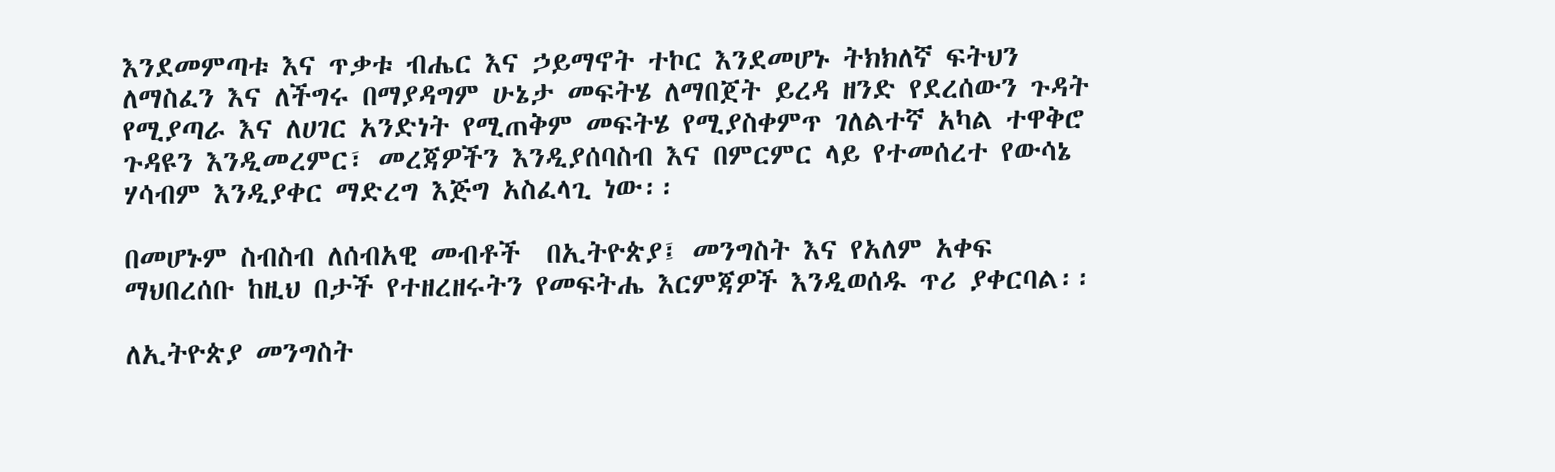እንደመምጣቱ እና ጥቃቱ ብሔር እና ኃይማኖት ተኮር እንደመሆኑ ትክክለኛ ፍትህን ለማስፈን እና ለችግሩ በማያዳግም ሁኔታ መፍትሄ ለማበጀት ይረዳ ዘንድ የደረሰውን ጉዳት የሚያጣራ እና ለሀገር አንድነት የሚጠቅም መፍትሄ የሚያስቀምጥ ገለልተኛ አካል ተዋቅሮ ጉዳዩን እንዲመረምር፣ መረጃዎችን እንዲያሰባስብ እና በምርምር ላይ የተመሰረተ የውሳኔ ሃሳብም እንዲያቀር ማድረግ እጅግ አስፈላጊ ነው፡፡

በመሆኑም ስብስብ ለሰብአዊ መብቶች  በኢትዮጵያ፤ መንግስት እና የአለም አቀፍ ማህበረሰቡ ከዚህ በታች የተዘረዘሩትን የመፍትሔ እርምጃዎች እንዲወሰዱ ጥሪ ያቀርባል፡፡

ለኢትዮጵያ መንግስት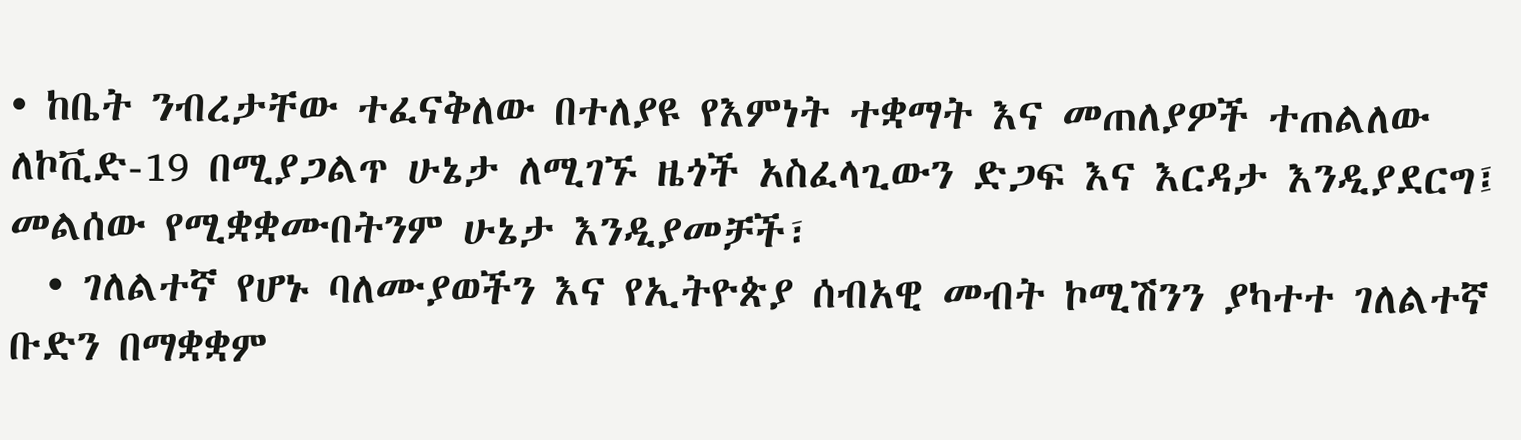• ከቤት ንብረታቸው ተፈናቅለው በተለያዩ የእምነት ተቋማት እና መጠለያዎች ተጠልለው ለኮቪድ-19 በሚያጋልጥ ሁኔታ ለሚገኙ ዜጎች አስፈላጊውን ድጋፍ እና እርዳታ እንዲያደርግ፤ መልሰው የሚቋቋሙበትንም ሁኔታ እንዲያመቻች፣
  • ገለልተኛ የሆኑ ባለሙያወችን እና የኢትዮጵያ ሰብአዊ መብት ኮሚሽንን ያካተተ ገለልተኛ ቡድን በማቋቋም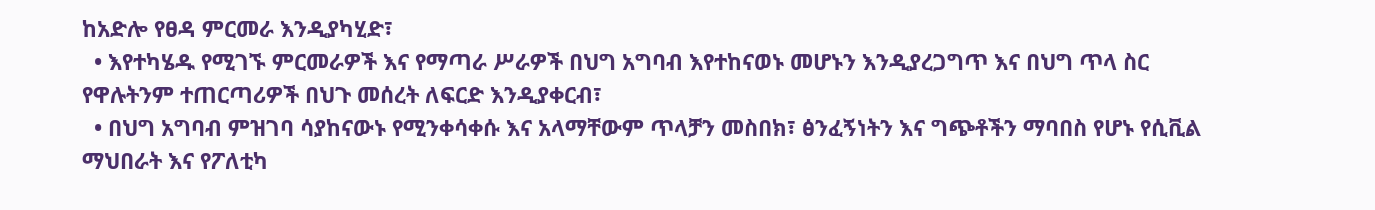ከአድሎ የፀዳ ምርመራ እንዲያካሂድ፣
  • እየተካሄዱ የሚገኙ ምርመራዎች እና የማጣራ ሥራዎች በህግ አግባብ እየተከናወኑ መሆኑን እንዲያረጋግጥ እና በህግ ጥላ ስር የዋሉትንም ተጠርጣሪዎች በህጉ መሰረት ለፍርድ እንዲያቀርብ፣
  • በህግ አግባብ ምዝገባ ሳያከናውኑ የሚንቀሳቀሱ እና አላማቸውም ጥላቻን መስበክ፣ ፅንፈኝነትን እና ግጭቶችን ማባበስ የሆኑ የሲቪል ማህበራት እና የፖለቲካ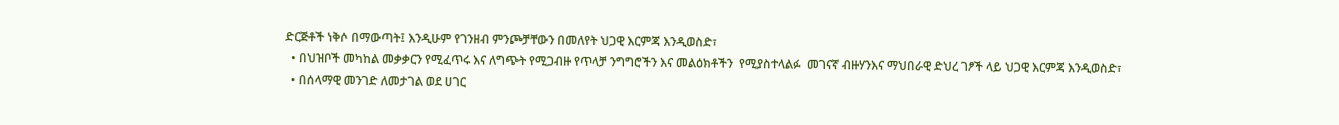ድርጅቶች ነቅሶ በማውጣት፤ እንዲሁም የገንዘብ ምንጮቻቸውን በመለየት ህጋዊ እርምጃ እንዲወስድ፣
  • በህዝቦች መካከል መቃቃርን የሚፈጥሩ እና ለግጭት የሚጋብዙ የጥላቻ ንግግሮችን እና መልዕክቶችን  የሚያስተላልፉ  መገናኛ ብዙሃንእና ማህበራዊ ድህረ ገፆች ላይ ህጋዊ እርምጃ እንዲወስድ፣
  • በሰላማዊ መንገድ ለመታገል ወደ ሀገር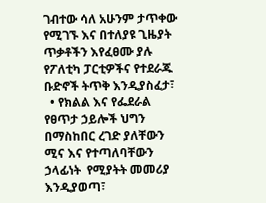ገብተው ሳለ አሁንም ታጥቀው የሚገኙ እና በተለያዩ ጊዜያት ጥቃቶችን እየፈፀሙ ያሉ የፖለቲካ ፓርቲዎችና የተደራጁ ቡድኖች ትጥቅ እንዲያስፈታ፣
  • የክልል እና የፌደራል የፀጥታ ኃይሎች ህግን በማስከበር ረገድ ያለቸውን ሚና እና የተጣለባቸውን ኃላፊነት  የሚያትት መመሪያ እንዲያወጣ፣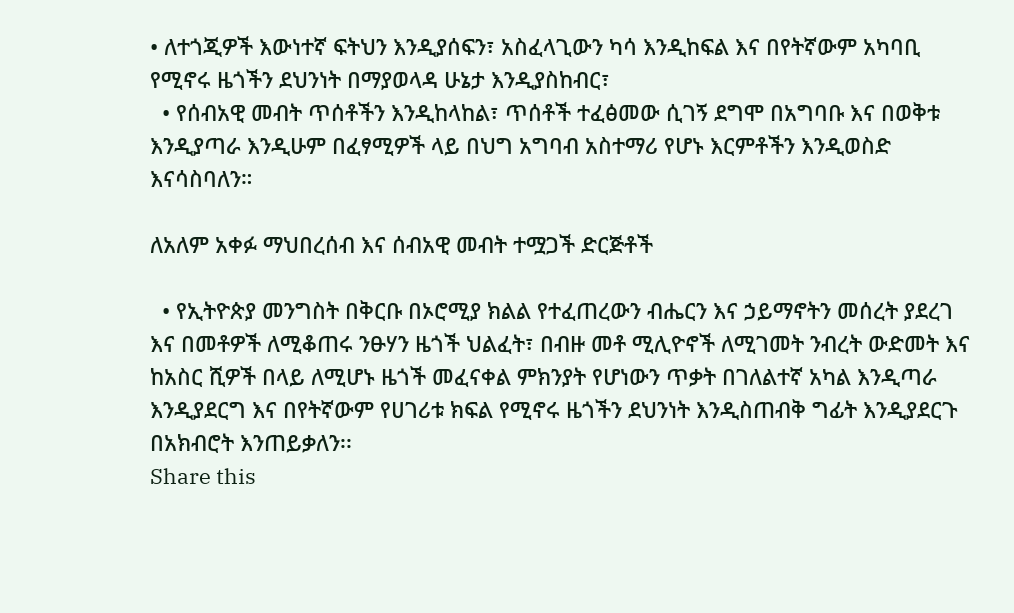• ለተጎጂዎች እውነተኛ ፍትህን እንዲያሰፍን፣ አስፈላጊውን ካሳ እንዲከፍል እና በየትኛውም አካባቢ የሚኖሩ ዜጎችን ደህንነት በማያወላዳ ሁኔታ እንዲያስከብር፣
  • የሰብአዊ መብት ጥሰቶችን እንዲከላከል፣ ጥሰቶች ተፈፅመው ሲገኝ ደግሞ በአግባቡ እና በወቅቱ እንዲያጣራ እንዲሁም በፈፃሚዎች ላይ በህግ አግባብ አስተማሪ የሆኑ እርምቶችን እንዲወስድ እናሳስባለን።

ለአለም አቀፉ ማህበረሰብ እና ሰብአዊ መብት ተሟጋች ድርጅቶች

  • የኢትዮጵያ መንግስት በቅርቡ በኦሮሚያ ክልል የተፈጠረውን ብሔርን እና ኃይማኖትን መሰረት ያደረገ እና በመቶዎች ለሚቆጠሩ ንፁሃን ዜጎች ህልፈት፣ በብዙ መቶ ሚሊዮኖች ለሚገመት ንብረት ውድመት እና ከአስር ሺዎች በላይ ለሚሆኑ ዜጎች መፈናቀል ምክንያት የሆነውን ጥቃት በገለልተኛ አካል እንዲጣራ እንዲያደርግ እና በየትኛውም የሀገሪቱ ክፍል የሚኖሩ ዜጎችን ደህንነት እንዲስጠብቅ ግፊት እንዲያደርጉ በአክብሮት እንጠይቃለን፡፡
Share this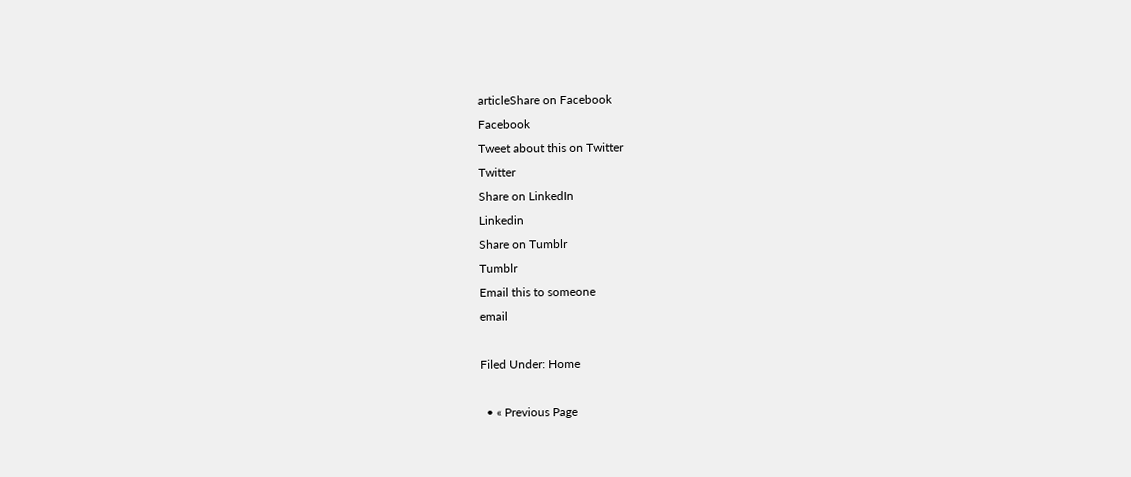articleShare on Facebook
Facebook
Tweet about this on Twitter
Twitter
Share on LinkedIn
Linkedin
Share on Tumblr
Tumblr
Email this to someone
email

Filed Under: Home

  • « Previous Page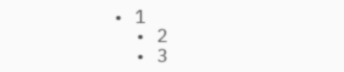• 1
  • 2
  • 3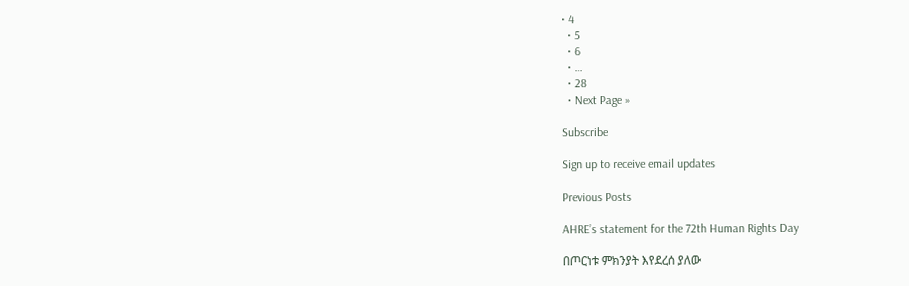• 4
  • 5
  • 6
  • …
  • 28
  • Next Page »

Subscribe

Sign up to receive email updates

Previous Posts

AHRE’s statement for the 72th Human Rights Day

በጦርነቱ ምክንያት እየደረሰ ያለው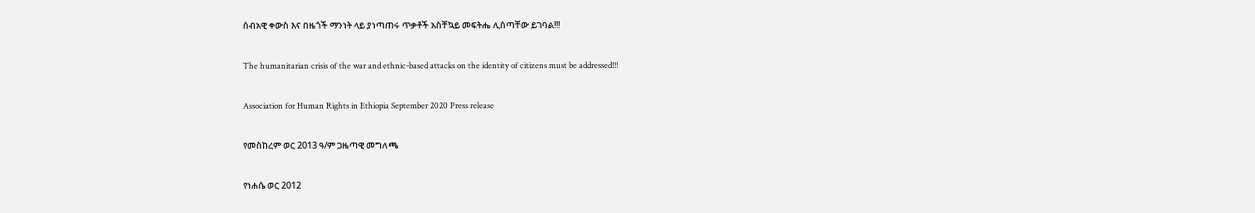ሰብአዊ ቀውስ እና በዜጎች ማንነት ላይ ያነጣጠሩ ጥቃቶች አስቸኳይ መፍትሔ ሊሰጣቸው ይገባል!!!

The humanitarian crisis of the war and ethnic-based attacks on the identity of citizens must be addressed!!!

Association for Human Rights in Ethiopia September 2020 Press release

የመስከረም ወር 2013 ዓ/ም ጋዜጣዊ መግለጫ

የነሐሴ ወር 2012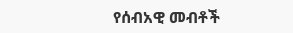የሰብአዊ መብቶች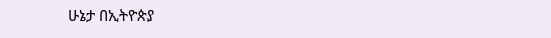ሁኔታ በኢትዮጵያ